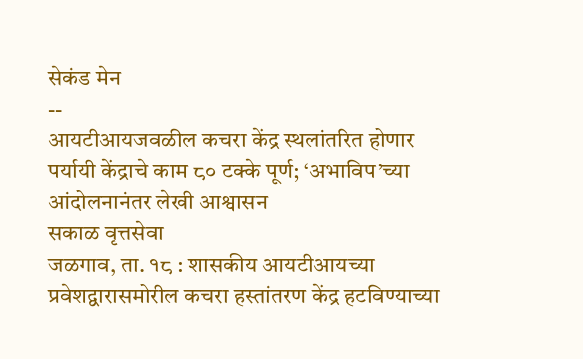सेकंड मेन
--
आयटीआयजवळील कचरा केंद्र स्थलांतरित होणार
पर्यायी केंद्राचे काम ८० टक्के पूर्ण; ‘अभाविप’च्या आंदोलनानंतर लेखी आश्वासन
सकाळ वृत्तसेवा
जळगाव, ता. १८ : शासकीय आयटीआयच्या प्रवेशद्वारासमोरील कचरा हस्तांतरण केंद्र हटविण्याच्या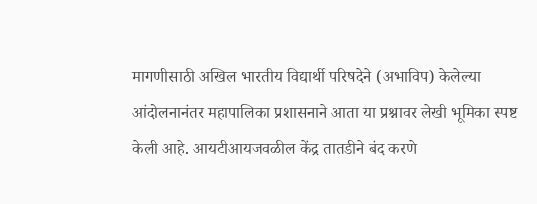मागणीसाठी अखिल भारतीय विद्यार्थी परिषदेने (अभाविप) केलेल्या आंदोलनानंतर महापालिका प्रशासनाने आता या प्रश्नावर लेखी भूमिका स्पष्ट केली आहे. आयटीआयजवळील केंद्र तातडीने बंद करणे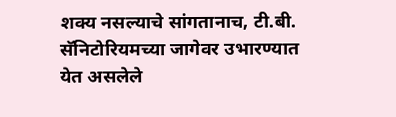शक्य नसल्याचे सांगतानाच, टी.बी. सॅनिटोरियमच्या जागेवर उभारण्यात येत असलेले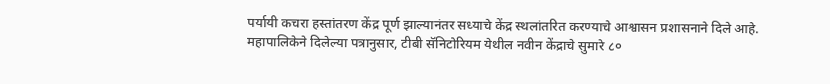पर्यायी कचरा हस्तांतरण केंद्र पूर्ण झाल्यानंतर सध्याचे केंद्र स्थलांतरित करण्याचे आश्वासन प्रशासनाने दिले आहे.
महापालिकेने दिलेल्या पत्रानुसार, टीबी सॅनिटोरियम येथील नवीन केंद्राचे सुमारे ८०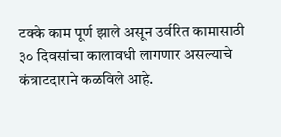टक्के काम पूर्ण झाले असून उर्वरित कामासाठी ३० दिवसांचा कालावधी लागणार असल्याचे कंत्राटदाराने कळविले आहे.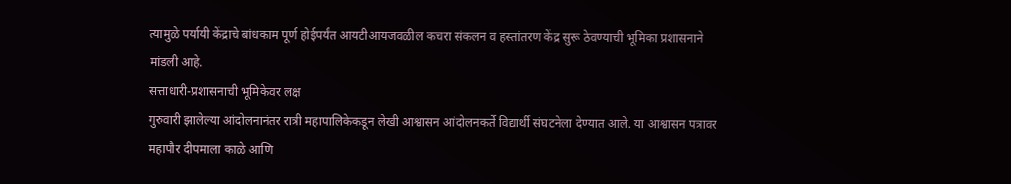त्यामुळे पर्यायी केंद्राचे बांधकाम पूर्ण होईपर्यंत आयटीआयजवळील कचरा संकलन व हस्तांतरण केंद्र सुरू ठेवण्याची भूमिका प्रशासनाने मांडली आहे.
सत्ताधारी-प्रशासनाची भूमिकेवर लक्ष
गुरुवारी झालेल्या आंदोलनानंतर रात्री महापालिकेकडून लेखी आश्वासन आंदोलनकर्ते विद्यार्थी संघटनेला देण्यात आले. या आश्वासन पत्रावर महापौर दीपमाला काळे आणि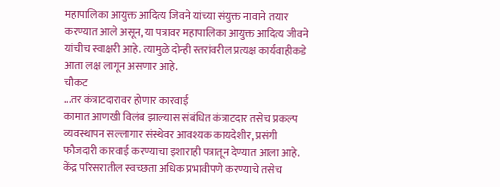महापालिका आयुक्त आदित्य जिवने यांच्या संयुक्त नावाने तयार करण्यात आले असून, या पत्रावर महापालिका आयुक्त आदित्य जीवने यांचीच स्वाक्षरी आहे. त्यामुळे दोन्ही स्तरांवरील प्रत्यक्ष कार्यवाहीकडे आता लक्ष लागून असणार आहे.
चौकट
...तर कंत्राटदारावर होणार कारवाई
कामात आणखी विलंब झाल्यास संबंधित कंत्राटदार तसेच प्रकल्प व्यवस्थापन सल्लागार संस्थेवर आवश्यक कायदेशीर, प्रसंगी फौजदारी कारवाई करण्याचा इशाराही पत्रातून देण्यात आला आहे. केंद्र परिसरातील स्वच्छता अधिक प्रभावीपणे करण्याचे तसेच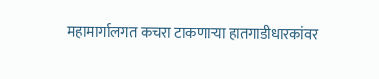महामार्गालगत कचरा टाकणाऱ्या हातगाडीधारकांवर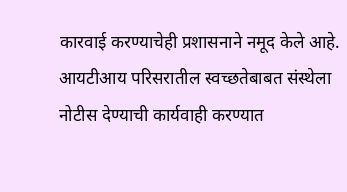कारवाई करण्याचेही प्रशासनाने नमूद केले आहे. आयटीआय परिसरातील स्वच्छतेबाबत संस्थेला नोटीस देण्याची कार्यवाही करण्यात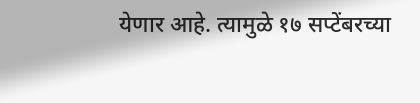येणार आहे. त्यामुळे १७ सप्टेंबरच्या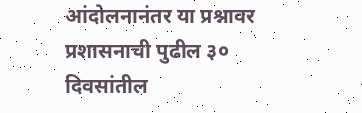आंदोलनानंतर या प्रश्नावर प्रशासनाची पुढील ३० दिवसांतील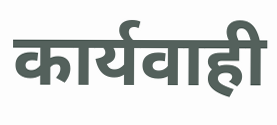कार्यवाही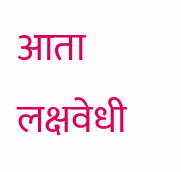आता लक्षवेधी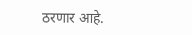ठरणार आहे.